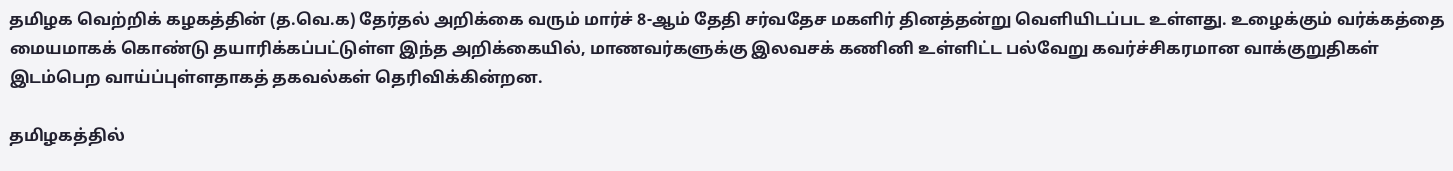தமிழக வெற்றிக் கழகத்தின் (த.வெ.க) தேர்தல் அறிக்கை வரும் மார்ச் 8-ஆம் தேதி சர்வதேச மகளிர் தினத்தன்று வெளியிடப்பட உள்ளது. உழைக்கும் வர்க்கத்தை மையமாகக் கொண்டு தயாரிக்கப்பட்டுள்ள இந்த அறிக்கையில், மாணவர்களுக்கு இலவசக் கணினி உள்ளிட்ட பல்வேறு கவர்ச்சிகரமான வாக்குறுதிகள் இடம்பெற வாய்ப்புள்ளதாகத் தகவல்கள் தெரிவிக்கின்றன.

தமிழகத்தில்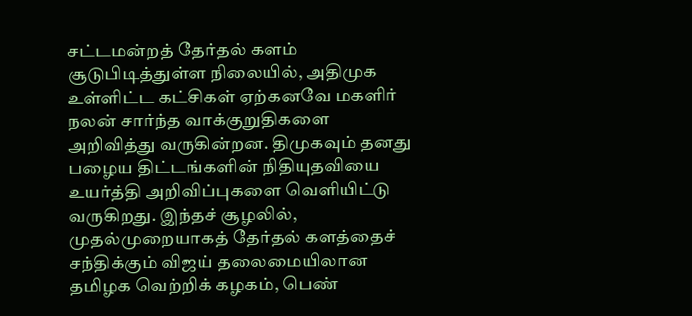சட்டமன்றத் தேர்தல் களம் சூடுபிடித்துள்ள நிலையில், அதிமுக உள்ளிட்ட கட்சிகள் ஏற்கனவே மகளிர் நலன் சார்ந்த வாக்குறுதிகளை அறிவித்து வருகின்றன. திமுகவும் தனது பழைய திட்டங்களின் நிதியுதவியை உயர்த்தி அறிவிப்புகளை வெளியிட்டு வருகிறது. இந்தச் சூழலில், முதல்முறையாகத் தேர்தல் களத்தைச் சந்திக்கும் விஜய் தலைமையிலான தமிழக வெற்றிக் கழகம், பெண்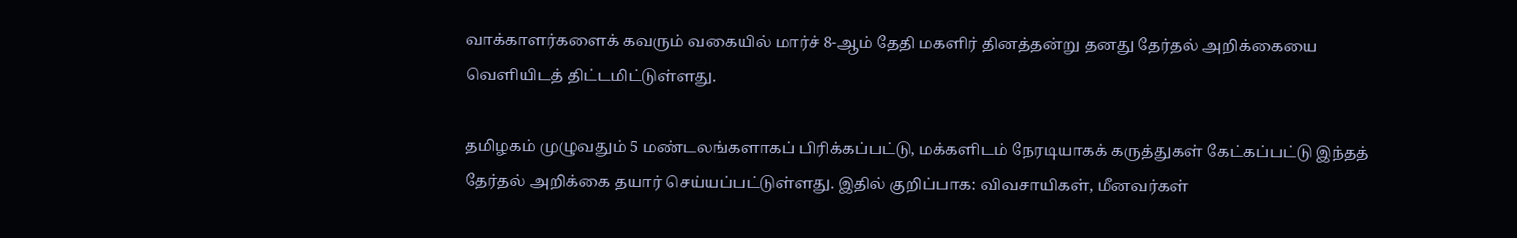வாக்காளர்களைக் கவரும் வகையில் மார்ச் 8-ஆம் தேதி மகளிர் தினத்தன்று தனது தேர்தல் அறிக்கையை வெளியிடத் திட்டமிட்டுள்ளது.

தமிழகம் முழுவதும் 5 மண்டலங்களாகப் பிரிக்கப்பட்டு, மக்களிடம் நேரடியாகக் கருத்துகள் கேட்கப்பட்டு இந்தத் தேர்தல் அறிக்கை தயார் செய்யப்பட்டுள்ளது. இதில் குறிப்பாக: விவசாயிகள், மீனவர்கள்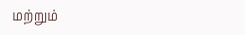மற்றும்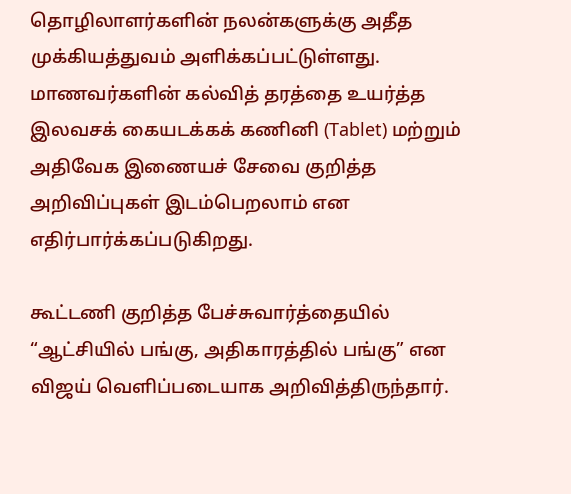தொழிலாளர்களின் நலன்களுக்கு அதீத முக்கியத்துவம் அளிக்கப்பட்டுள்ளது. மாணவர்களின் கல்வித் தரத்தை உயர்த்த இலவசக் கையடக்கக் கணினி (Tablet) மற்றும் அதிவேக இணையச் சேவை குறித்த அறிவிப்புகள் இடம்பெறலாம் என எதிர்பார்க்கப்படுகிறது.

கூட்டணி குறித்த பேச்சுவார்த்தையில் “ஆட்சியில் பங்கு, அதிகாரத்தில் பங்கு” என விஜய் வெளிப்படையாக அறிவித்திருந்தார்.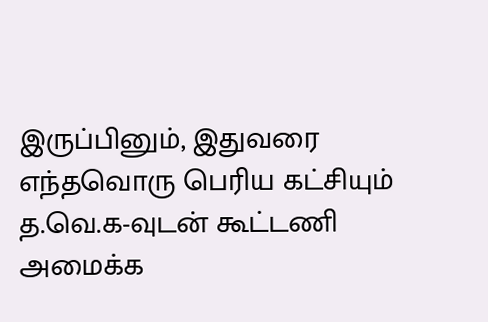இருப்பினும், இதுவரை எந்தவொரு பெரிய கட்சியும் த.வெ.க-வுடன் கூட்டணி அமைக்க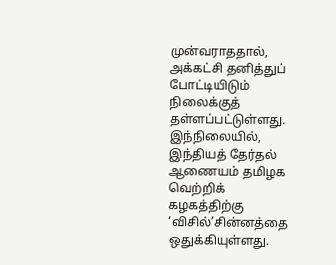முன்வராததால், அக்கட்சி தனித்துப் போட்டியிடும் நிலைக்குத் தள்ளப்பட்டுள்ளது. இந்நிலையில், இந்தியத் தேர்தல் ஆணையம் தமிழக வெற்றிக் கழகத்திற்கு ‘விசில்’சின்னத்தை ஒதுக்கியுள்ளது.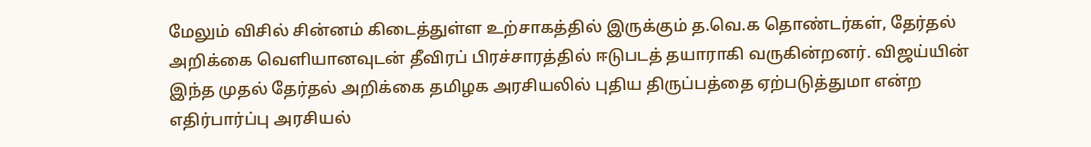மேலும் விசில் சின்னம் கிடைத்துள்ள உற்சாகத்தில் இருக்கும் த.வெ.க தொண்டர்கள், தேர்தல் அறிக்கை வெளியானவுடன் தீவிரப் பிரச்சாரத்தில் ஈடுபடத் தயாராகி வருகின்றனர். விஜய்யின் இந்த முதல் தேர்தல் அறிக்கை தமிழக அரசியலில் புதிய திருப்பத்தை ஏற்படுத்துமா என்ற எதிர்பார்ப்பு அரசியல்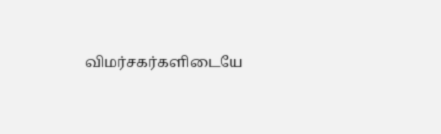விமர்சகர்களிடையே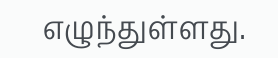எழுந்துள்ளது.